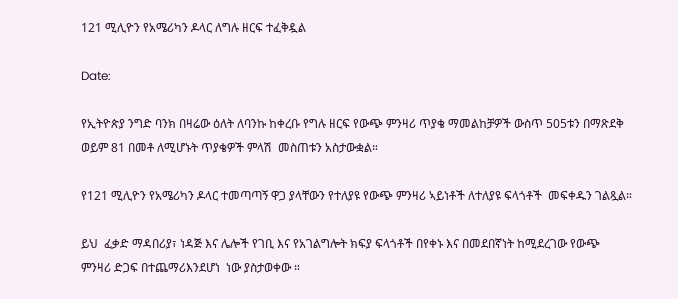121 ሚሊዮን የአሜሪካን ዶላር ለግሉ ዘርፍ ተፈቅዷል

Date:

የኢትዮጵያ ንግድ ባንክ በዛሬው ዕለት ለባንኩ ከቀረቡ የግሉ ዘርፍ የውጭ ምንዛሪ ጥያቄ ማመልከቻዎች ውስጥ 505ቱን በማጽደቅ ወይም 81 በመቶ ለሚሆኑት ጥያቄዎች ምላሽ  መስጠቱን አስታውቋል።

የ121 ሚሊዮን የአሜሪካን ዶላር ተመጣጣኝ ዋጋ ያላቸውን የተለያዩ የውጭ ምንዛሪ ኣይነቶች ለተለያዩ ፍላጎቶች  መፍቀዱን ገልጿል።

ይህ  ፈቃድ ማዳበሪያ፣ ነዳጅ እና ሌሎች የገቢ እና የአገልግሎት ክፍያ ፍላጎቶች በየቀኑ እና በመደበኛነት ከሚደረገው የውጭ ምንዛሪ ድጋፍ በተጨማሪእንደሆነ  ነው ያስታወቀው ።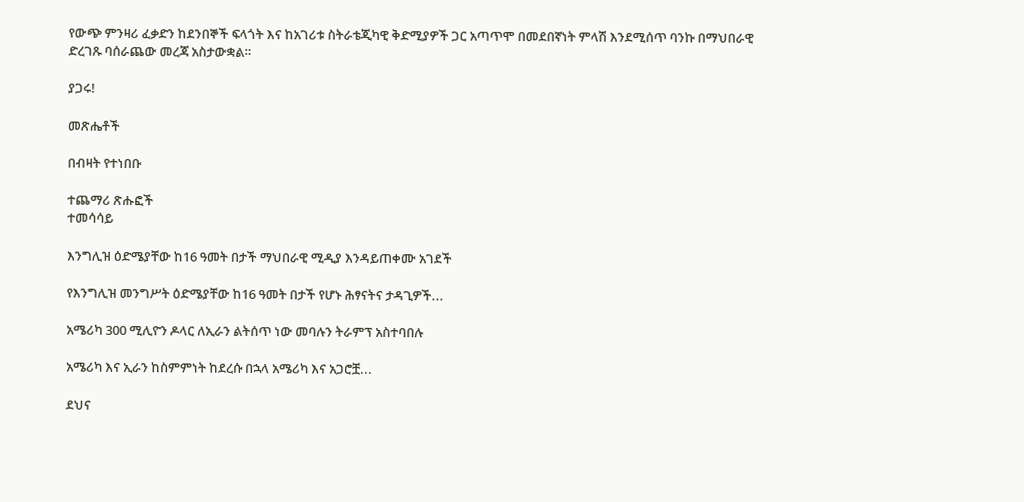የውጭ ምንዛሪ ፈቃድን ከደንበኞች ፍላጎት እና ከአገሪቱ ስትራቴጂካዊ ቅድሚያዎች ጋር አጣጥሞ በመደበኛነት ምላሽ እንደሚሰጥ ባንኩ በማህበራዊ ድረገጹ ባሰራጨው መረጃ አስታውቋል።

ያጋሩ!

መጽሔቶች

በብዛት የተነበቡ

ተጨማሪ ጽሑፎች
ተመሳሳይ

እንግሊዝ ዕድሜያቸው ከ16 ዓመት በታች ማህበራዊ ሚዲያ እንዳይጠቀሙ አገደች

የእንግሊዝ መንግሥት ዕድሜያቸው ከ16 ዓመት በታች የሆኑ ሕፃናትና ታዳጊዎች...

አሜሪካ 300 ሚሊዮን ዶላር ለኢራን ልትሰጥ ነው መባሉን ትራምፕ አስተባበሉ

አሜሪካ እና ኢራን ከስምምነት ከደረሱ በኋላ አሜሪካ እና አጋሮቿ...

ደህና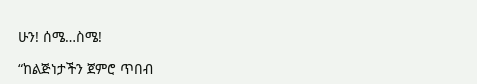ሁን! ሰሜ…ስሜ!

“ከልጅነታችን ጀምሮ ጥበብ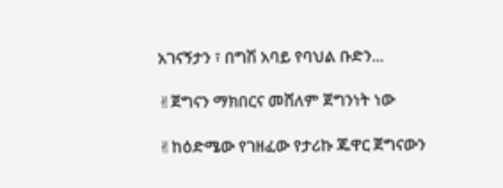አገናኝታን ፣ በግሽ አባይ የባህል ቡድን...

✌ጀግናን ማክበርና መሸለም ጀግንነት ነው

✌ከዕድሜው የገዘፈው የታሪኩ ጁዋር ጀግናውን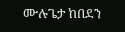ሙሉጌታ ከበደን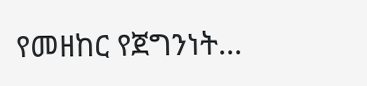የመዘከር የጀግንነት...